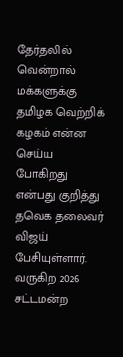தேர்தலில் வென்றால் மக்களுக்கு தமிழக வெற்றிக் கழகம் என்ன செய்ய போகிறது என்பது குறித்து தவெக தலைவர் விஜய் பேசியுள்ளார்.
வருகிற 2026 சட்டமன்ற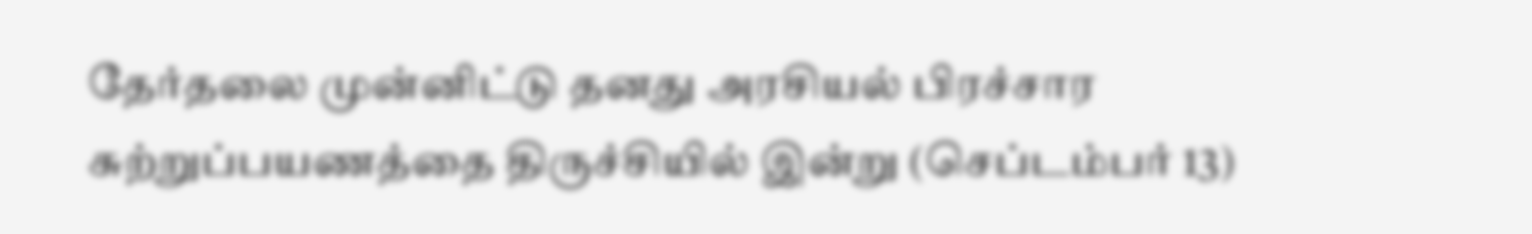தேர்தலை முன்னிட்டு தனது அரசியல் பிரச்சார சுற்றுப்பயணத்தை திருச்சியில் இன்று (செப்டம்பர் 13)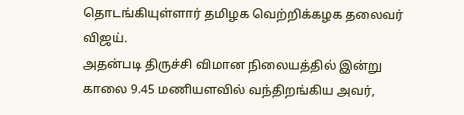தொடங்கியுள்ளார் தமிழக வெற்றிக்கழக தலைவர் விஜய்.
அதன்படி திருச்சி விமான நிலையத்தில் இன்று காலை 9.45 மணியளவில் வந்திறங்கிய அவர்,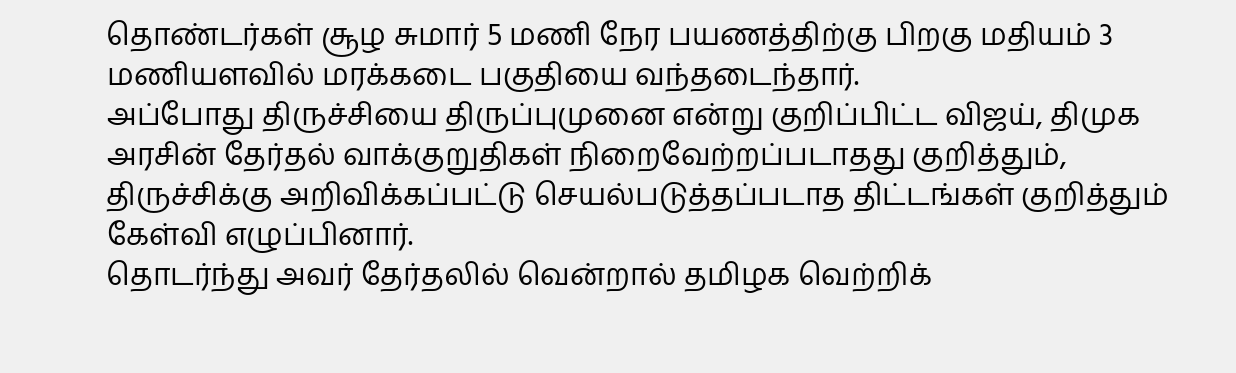தொண்டர்கள் சூழ சுமார் 5 மணி நேர பயணத்திற்கு பிறகு மதியம் 3 மணியளவில் மரக்கடை பகுதியை வந்தடைந்தார்.
அப்போது திருச்சியை திருப்புமுனை என்று குறிப்பிட்ட விஜய், திமுக அரசின் தேர்தல் வாக்குறுதிகள் நிறைவேற்றப்படாதது குறித்தும், திருச்சிக்கு அறிவிக்கப்பட்டு செயல்படுத்தப்படாத திட்டங்கள் குறித்தும் கேள்வி எழுப்பினார்.
தொடர்ந்து அவர் தேர்தலில் வென்றால் தமிழக வெற்றிக்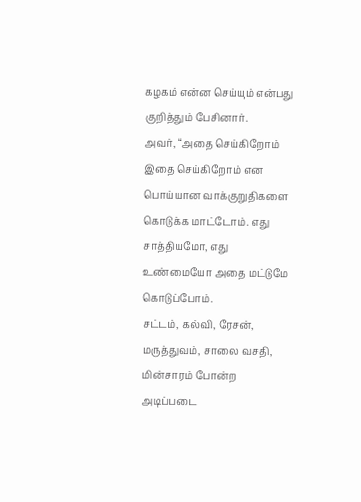கழகம் என்ன செய்யும் என்பது குறித்தும் பேசினார்.
அவர், “அதை செய்கிறோம் இதை செய்கிறோம் என பொய்யான வாக்குறுதிகளை கொடுக்க மாட்டோம். எது சாத்தியமோ, எது உண்மையோ அதை மட்டுமே கொடுப்போம்.
சட்டம், கல்வி, ரேசன், மருத்துவம், சாலை வசதி, மின்சாரம் போன்ற அடிப்படை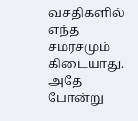வசதிகளில் எந்த சமரசமும் கிடையாது. அதே போன்று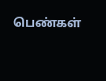பெண்கள்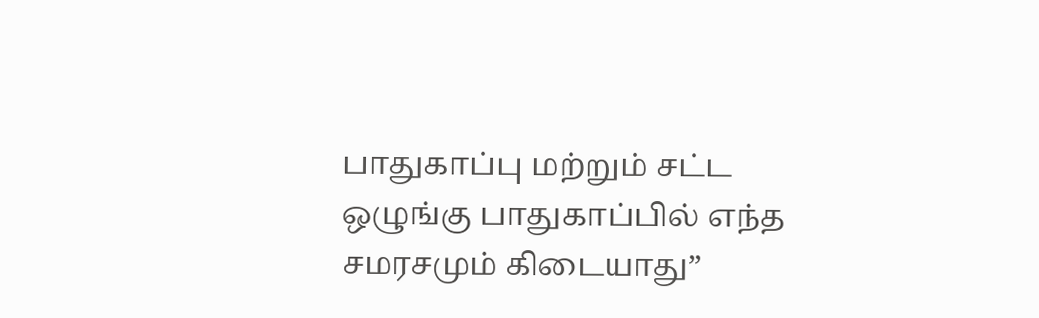பாதுகாப்பு மற்றும் சட்ட ஒழுங்கு பாதுகாப்பில் எந்த சமரசமும் கிடையாது”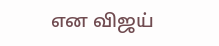என விஜய்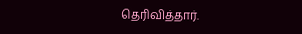தெரிவித்தார்.